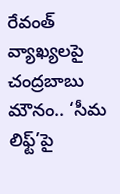రేవంత్ వ్యాఖ్యలపై చంద్ర‌బాబు మౌనం.. ‘సీమ లిఫ్ట్‌’పై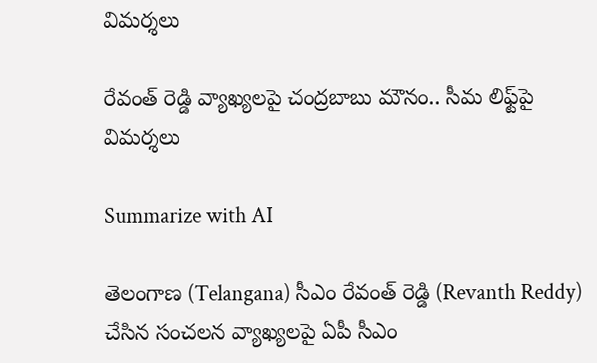విమ‌ర్శ‌లు

రేవంత్ రెడ్డి వ్యాఖ్యలపై చంద్ర‌బాబు మౌనం.. సీమ లిఫ్ట్‌పై విమ‌ర్శ‌లు

Summarize with AI

తెలంగాణ (Telangana) సీఎం రేవంత్ రెడ్డి (Revanth Reddy) చేసిన సంచలన వ్యాఖ్యలపై ఏపీ సీఎం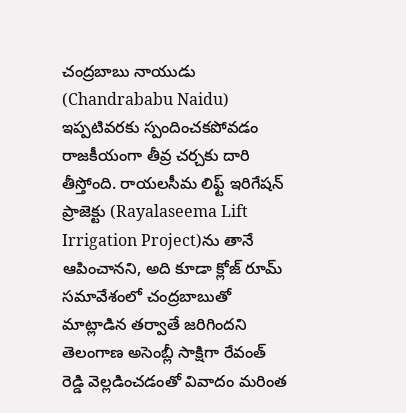చంద్రబాబు నాయుడు (Chandrababu Naidu) ఇప్పటివరకు స్పందించకపోవడం రాజకీయంగా తీవ్ర చర్చకు దారి తీస్తోంది. రాయలసీమ లిఫ్ట్ ఇరిగేషన్ ప్రాజెక్టు (Rayalaseema Lift Irrigation Project)ను తానే ఆపించానని, అది కూడా క్లోజ్ రూమ్ సమావేశంలో చంద్రబాబుతో మాట్లాడిన తర్వాతే జరిగిందని తెలంగాణ అసెంబ్లీ సాక్షిగా రేవంత్ రెడ్డి వెల్లడించడంతో వివాదం మరింత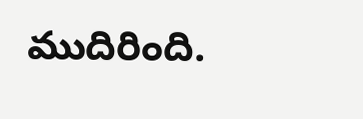ముదిరింది.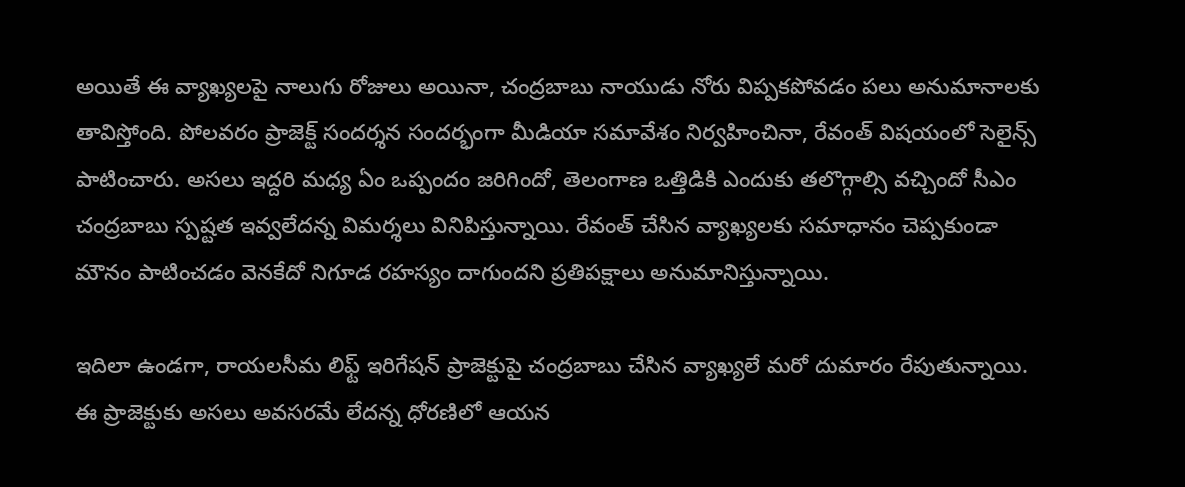అయితే ఈ వ్యాఖ్యలపై నాలుగు రోజులు అయినా, చంద్రబాబు నాయుడు నోరు విప్పకపోవడం పలు అనుమానాలకు తావిస్తోంది. పోల‌వ‌రం ప్రాజెక్ట్ సంద‌ర్శ‌న సంద‌ర్భంగా మీడియా స‌మావేశం నిర్వ‌హించినా, రేవంత్ విష‌యంలో సెలైన్స్ పాటించారు. అసలు ఇద్దరి మధ్య ఏం ఒప్పందం జరిగిందో, తెలంగాణ ఒత్తిడికి ఎందుకు తలొగ్గాల్సి వచ్చిందో సీఎం చంద్రబాబు స్పష్టత ఇవ్వలేదన్న విమర్శలు వినిపిస్తున్నాయి. రేవంత్ చేసిన వ్యాఖ్యలకు సమాధానం చెప్పకుండా మౌనం పాటించడం వెనకేదో నిగూడ ర‌హ‌స్యం దాగుంద‌ని ప్రతిపక్షాలు అనుమానిస్తున్నాయి.

ఇదిలా ఉండగా, రాయలసీమ లిఫ్ట్ ఇరిగేషన్ ప్రాజెక్టుపై చంద్రబాబు చేసిన వ్యాఖ్యలే మరో దుమారం రేపుతున్నాయి. ఈ ప్రాజెక్టుకు అసలు అవసరమే లేదన్న ధోరణిలో ఆయన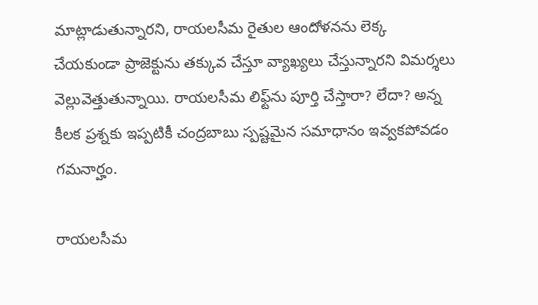మాట్లాడుతున్నారని, రాయలసీమ రైతుల ఆందోళనను లెక్క చేయకుండా ప్రాజెక్టును తక్కువ చేస్తూ వ్యాఖ్యలు చేస్తున్నారని విమర్శలు వెల్లువెత్తుతున్నాయి. రాయలసీమ లిఫ్ట్‌ను పూర్తి చేస్తారా? లేదా? అన్న కీలక ప్రశ్నకు ఇప్పటికీ చంద్రబాబు స్పష్టమైన సమాధానం ఇవ్వక‌పోవ‌డం గ‌మ‌నార్హం.

రాయలసీమ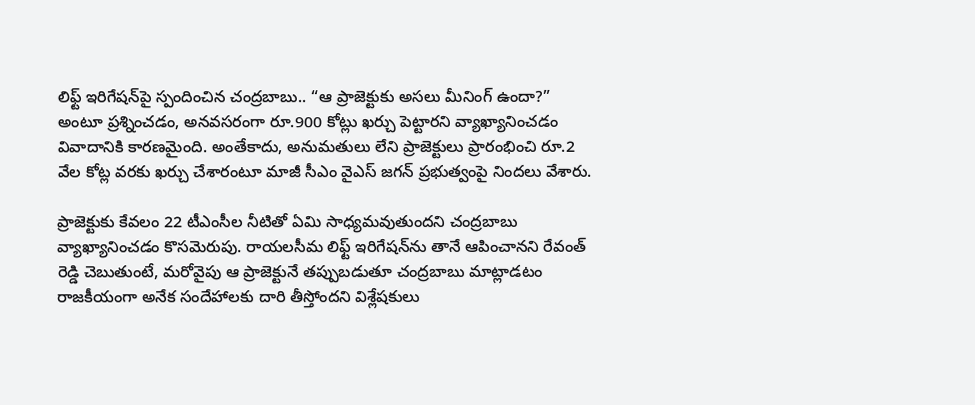లిఫ్ట్ ఇరిగేషన్‌పై స్పందించిన చంద్రబాబు.. “ఆ ప్రాజెక్టుకు అసలు మీనింగ్ ఉందా?” అంటూ ప్రశ్నించడం, అనవసరంగా రూ.900 కోట్లు ఖర్చు పెట్టారని వ్యాఖ్యానించడం వివాదానికి కారణమైంది. అంతేకాదు, అనుమతులు లేని ప్రాజెక్టులు ప్రారంభించి రూ.2 వేల కోట్ల వరకు ఖర్చు చేశారంటూ మాజీ సీఎం వైఎస్ జగన్ ప్రభుత్వంపై నిందలు వేశారు.

ప్రాజెక్టుకు కేవలం 22 టీఎంసీల నీటితో ఏమి సాధ్యమవుతుందని చంద్రబాబు వ్యాఖ్యానించడం కొసమెరుపు. రాయలసీమ లిఫ్ట్ ఇరిగేషన్‌ను తానే ఆపించానని రేవంత్ రెడ్డి చెబుతుంటే, మరోవైపు ఆ ప్రాజెక్టునే తప్పుబడుతూ చంద్రబాబు మాట్లాడటం రాజకీయంగా అనేక సందేహాలకు దారి తీస్తోందని విశ్లేషకులు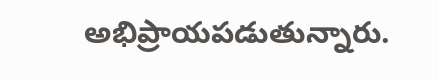అభిప్రాయపడుతున్నారు.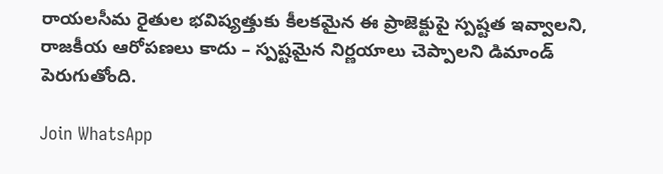రాయలసీమ రైతుల భవిష్యత్తుకు కీలకమైన ఈ ప్రాజెక్టుపై స్పష్టత ఇవ్వాలని, రాజకీయ ఆరోపణలు కాదు – స్పష్టమైన నిర్ణయాలు చెప్పాలని డిమాండ్ పెరుగుతోంది.

Join WhatsApp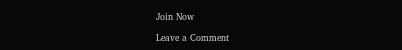Join Now

Leave a Comment